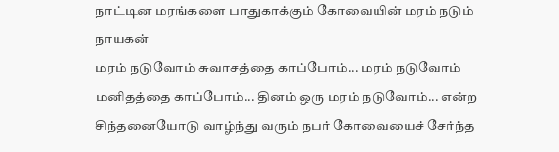நாட்டின மரங்களை பாதுகாக்கும் கோவையின் மரம் நடும் நாயகன்
மரம் நடுவோம் சுவாசத்தை காப்போம்... மரம் நடுவோம் மனிதத்தை காப்போம்... தினம் ஒரு மரம் நடுவோம்... என்ற சிந்தனையோடு வாழ்ந்து வரும் நபர் கோவையைச் சேர்ந்த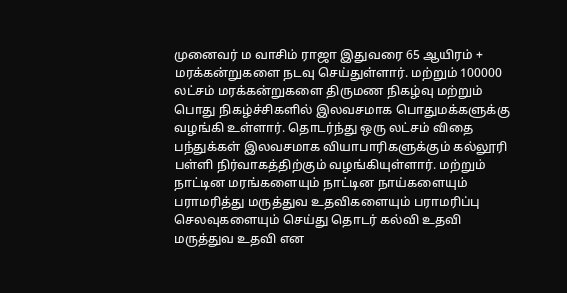முனைவர் ம வாசிம் ராஜா இதுவரை 65 ஆயிரம் + மரக்கன்றுகளை நடவு செய்துள்ளார். மற்றும் 100000 லட்சம் மரக்கன்றுகளை திருமண நிகழ்வு மற்றும் பொது நிகழ்ச்சிகளில் இலவசமாக பொதுமக்களுக்கு வழங்கி உள்ளார். தொடர்ந்து ஒரு லட்சம் விதை பந்துக்கள் இலவசமாக வியாபாரிகளுக்கும் கல்லூரி பள்ளி நிர்வாகத்திற்கும் வழங்கியுள்ளார். மற்றும் நாட்டின மரங்களையும் நாட்டின நாய்களையும் பராமரித்து மருத்துவ உதவிகளையும் பராமரிப்பு செலவுகளையும் செய்து தொடர் கல்வி உதவி மருத்துவ உதவி என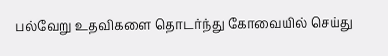பல்வேறு உதவிகளை தொடர்ந்து கோவையில் செய்து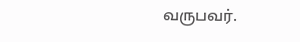வருபவர்.